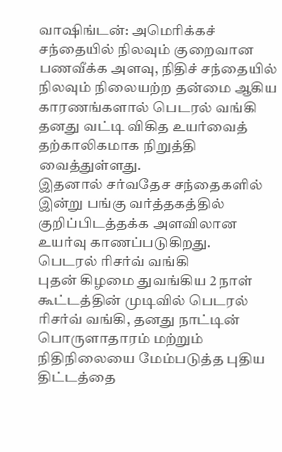வாஷிங்டன்: அமெரிக்கச் சந்தையில் நிலவும் குறைவான பணவீக்க அளவு, நிதிச் சந்தையில் நிலவும் நிலையற்ற தன்மை ஆகிய காரணங்களால் பெடரல் வங்கி தனது வட்டி விகித உயர்வைத் தற்காலிகமாக நிறுத்தி வைத்துள்ளது.
இதனால் சர்வதேச சந்தைகளில் இன்று பங்கு வர்த்தகத்தில் குறிப்பிடத்தக்க அளவிலான உயர்வு காணப்படுகிறது.
பெடரல் ரிசர்வ் வங்கி
புதன் கிழமை துவங்கிய 2 நாள் கூட்டத்தின் முடிவில் பெடரல் ரிசர்வ் வங்கி, தனது நாட்டின் பொருளாதாரம் மற்றும் நிதிநிலையை மேம்படுத்த புதிய திட்டத்தை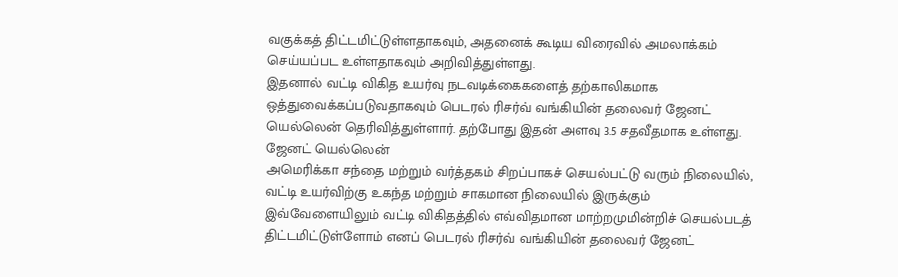வகுக்கத் திட்டமிட்டுள்ளதாகவும், அதனைக் கூடிய விரைவில் அமலாக்கம் செய்யப்பட உள்ளதாகவும் அறிவித்துள்ளது.
இதனால் வட்டி விகித உயர்வு நடவடிக்கைகளைத் தற்காலிகமாக ஒத்துவைக்கப்படுவதாகவும் பெடரல் ரிசர்வ் வங்கியின் தலைவர் ஜேனட் யெல்லென் தெரிவித்துள்ளார். தற்போது இதன் அளவு 3.5 சதவீதமாக உள்ளது.
ஜேனட் யெல்லென்
அமெரிக்கா சந்தை மற்றும் வர்த்தகம் சிறப்பாகச் செயல்பட்டு வரும் நிலையில், வட்டி உயர்விற்கு உகந்த மற்றும் சாகமான நிலையில் இருக்கும் இவ்வேளையிலும் வட்டி விகிதத்தில் எவ்விதமான மாற்றமுமின்றிச் செயல்படத் திட்டமிட்டுள்ளோம் எனப் பெடரல் ரிசர்வ் வங்கியின் தலைவர் ஜேனட்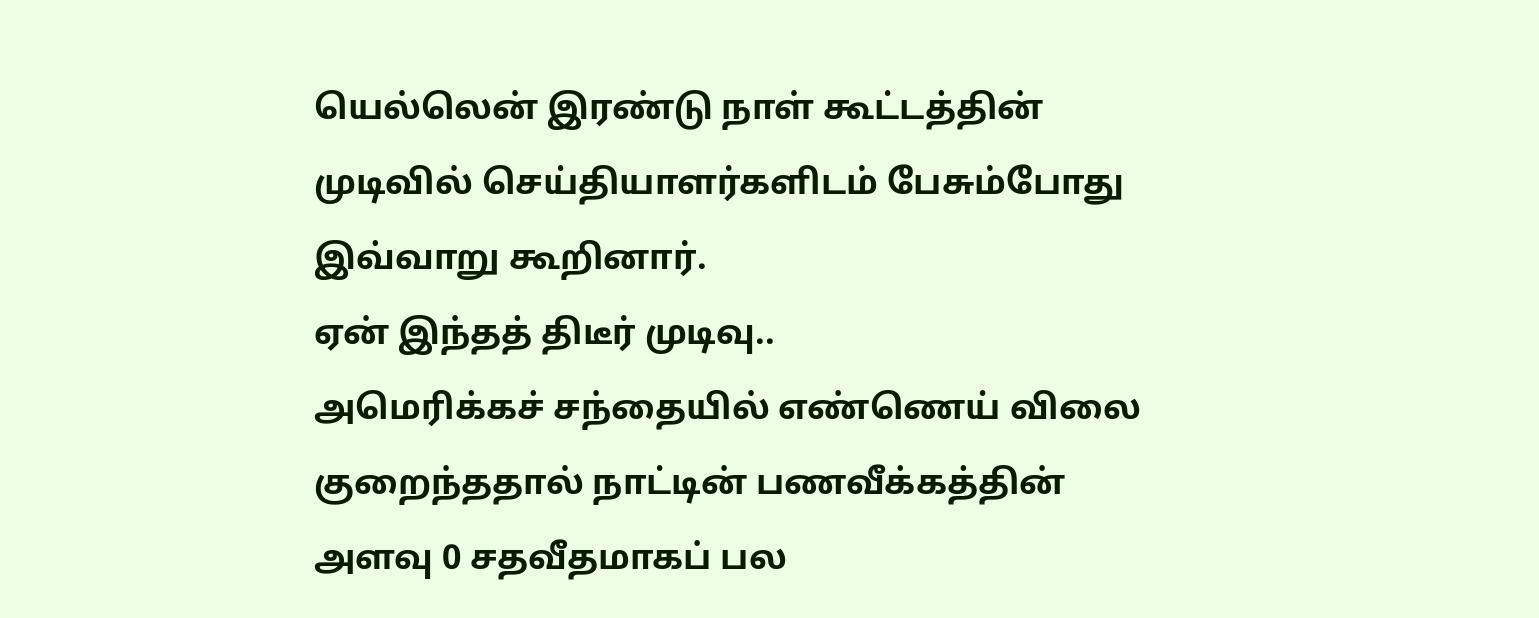யெல்லென் இரண்டு நாள் கூட்டத்தின் முடிவில் செய்தியாளர்களிடம் பேசும்போது இவ்வாறு கூறினார்.
ஏன் இந்தத் திடீர் முடிவு..
அமெரிக்கச் சந்தையில் எண்ணெய் விலை குறைந்ததால் நாட்டின் பணவீக்கத்தின் அளவு 0 சதவீதமாகப் பல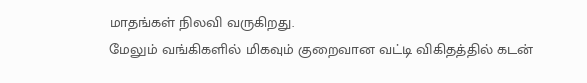மாதங்கள் நிலவி வருகிறது.
மேலும் வங்கிகளில் மிகவும் குறைவான வட்டி விகிதத்தில் கடன்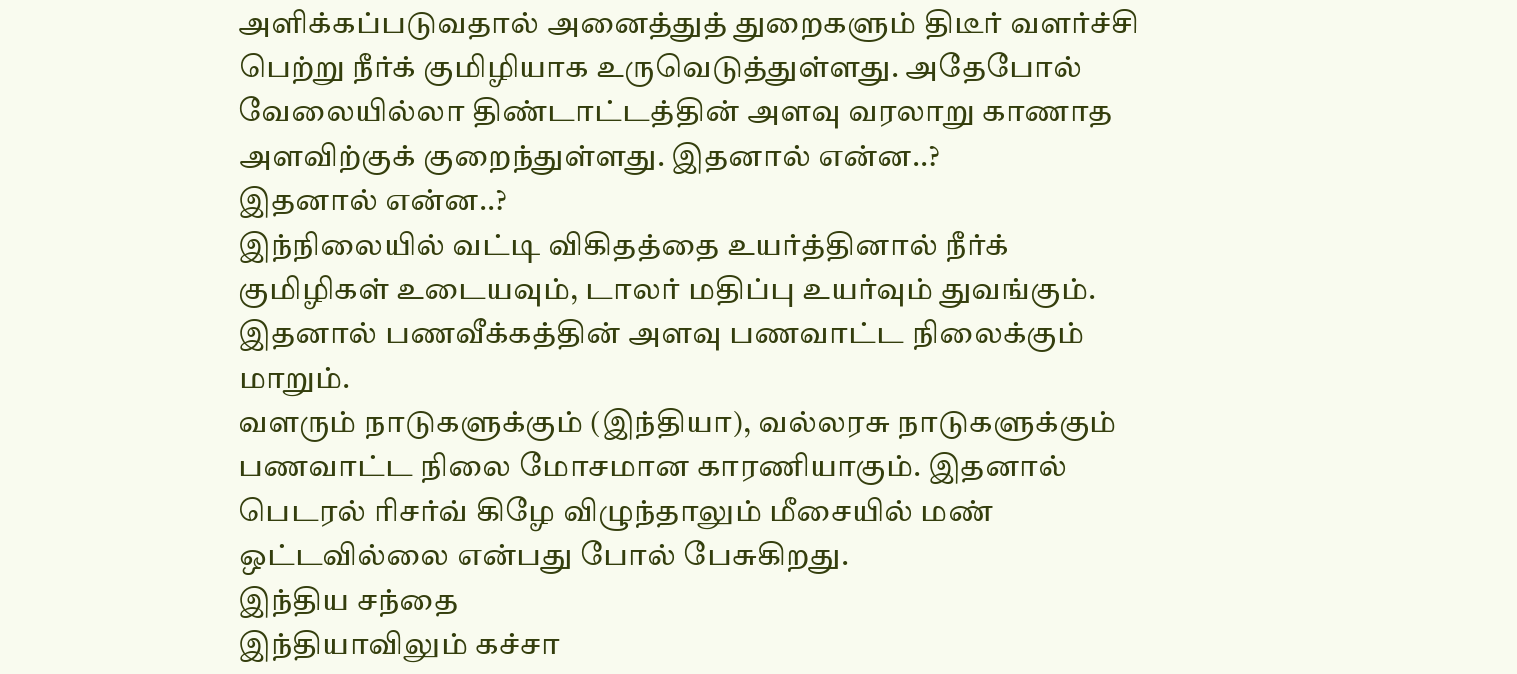அளிக்கப்படுவதால் அனைத்துத் துறைகளும் திடீர் வளர்ச்சி பெற்று நீர்க் குமிழியாக உருவெடுத்துள்ளது. அதேபோல் வேலையில்லா திண்டாட்டத்தின் அளவு வரலாறு காணாத அளவிற்குக் குறைந்துள்ளது. இதனால் என்ன..?
இதனால் என்ன..?
இந்நிலையில் வட்டி விகிதத்தை உயர்த்தினால் நீர்க் குமிழிகள் உடையவும், டாலர் மதிப்பு உயர்வும் துவங்கும். இதனால் பணவீக்கத்தின் அளவு பணவாட்ட நிலைக்கும் மாறும்.
வளரும் நாடுகளுக்கும் (இந்தியா), வல்லரசு நாடுகளுக்கும் பணவாட்ட நிலை மோசமான காரணியாகும். இதனால் பெடரல் ரிசர்வ் கிழே விழுந்தாலும் மீசையில் மண் ஒட்டவில்லை என்பது போல் பேசுகிறது.
இந்திய சந்தை
இந்தியாவிலும் கச்சா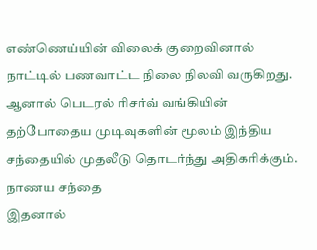எண்ணெய்யின் விலைக் குறைவினால் நாட்டில் பணவாட்ட நிலை நிலவி வருகிறது. ஆனால் பெடரல் ரிசர்வ் வங்கியின் தற்போதைய முடிவுகளின் மூலம் இந்திய சந்தையில் முதலீடு தொடர்ந்து அதிகரிக்கும்.
நாணய சந்தை
இதனால்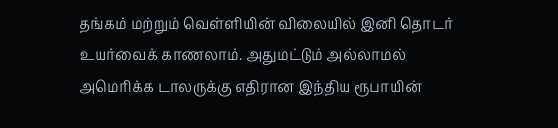தங்கம் மற்றும் வெள்ளியின் விலையில் இனி தொடர் உயர்வைக் காணலாம். அதுமட்டும் அல்லாமல் அமெரிக்க டாலருக்கு எதிரான இந்திய ரூபாயின்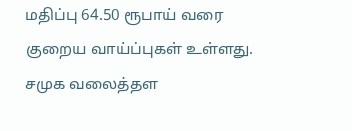மதிப்பு 64.50 ரூபாய் வரை குறைய வாய்ப்புகள் உள்ளது.
சமுக வலைத்தள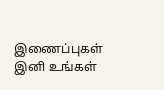இணைப்புகள்
இனி உங்கள்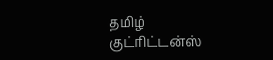தமிழ் குட்ரிட்டன்ஸ்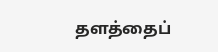தளத்தைப்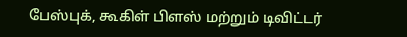பேஸ்புக், கூகிள் பிளஸ் மற்றும் டிவிட்டர்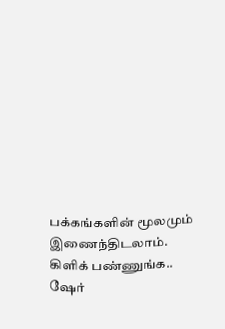பக்கங்களின் மூலமும் இணைந்திடலாம்.
கிளிக் பண்ணுங்க.. ஷேர்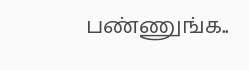பண்ணுங்க..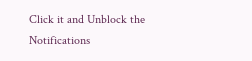Click it and Unblock the Notifications